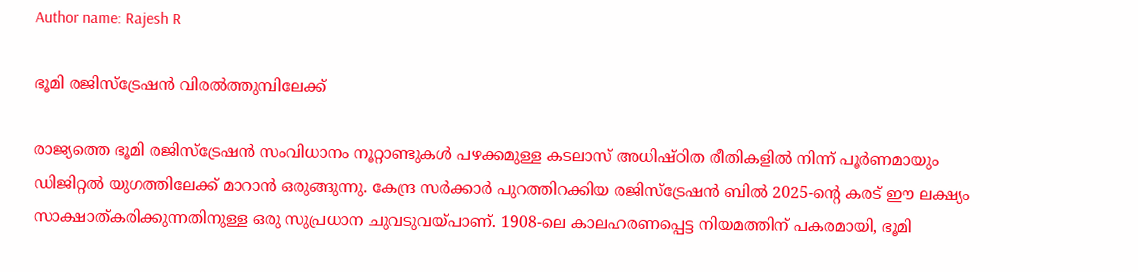Author name: Rajesh R

ഭൂമി രജിസ്‌ട്രേഷൻ വിരൽത്തുമ്പിലേക്ക്

രാജ്യത്തെ ഭൂമി രജിസ്‌ട്രേഷൻ സംവിധാനം നൂറ്റാണ്ടുകൾ പഴക്കമുള്ള കടലാസ് അധിഷ്ഠിത രീതികളിൽ നിന്ന് പൂർണമായും ഡിജിറ്റൽ യുഗത്തിലേക്ക് മാറാൻ ഒരുങ്ങുന്നു. കേന്ദ്ര സർക്കാർ പുറത്തിറക്കിയ രജിസ്‌ട്രേഷൻ ബിൽ 2025-ന്റെ കരട് ഈ ലക്ഷ്യം സാക്ഷാത്കരിക്കുന്നതിനുള്ള ഒരു സുപ്രധാന ചുവടുവയ്പാണ്. 1908-ലെ കാലഹരണപ്പെട്ട നിയമത്തിന് പകരമായി, ഭൂമി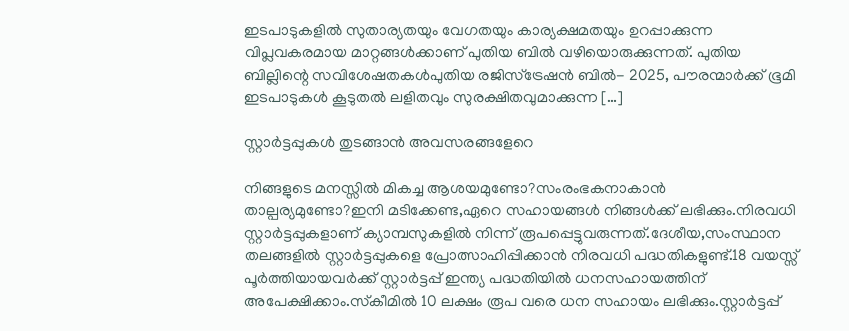ഇടപാടുകളിൽ സുതാര്യതയും വേഗതയും കാര്യക്ഷമതയും ഉറപ്പാക്കുന്ന വിപ്ലവകരമായ മാറ്റങ്ങൾക്കാണ് പുതിയ ബിൽ വഴിയൊരുക്കുന്നത്. പുതിയ ബില്ലിന്റെ സവിശേഷതകൾപുതിയ രജിസ്‌ട്രേഷൻ ബിൽ- 2025, പൗരന്മാർക്ക് ഭൂമി ഇടപാടുകൾ കൂടുതൽ ലളിതവും സുരക്ഷിതവുമാക്കുന്ന […]

സ്റ്റാർട്ടപ്പുകൾ തുടങ്ങാൻ അവസരങ്ങളേറെ

നിങ്ങളുടെ മനസ്സിൽ മികച്ച ആശയമുണ്ടോ?സംരംഭകനാകാൻ താല്പര്യമുണ്ടോ?ഇനി മടിക്കേണ്ട,ഏറെ സഹായങ്ങൾ നിങ്ങൾക്ക് ലഭിക്കും.നിരവധി സ്റ്റാർട്ടപ്പുകളാണ് ക്യാമ്പസുകളിൽ നിന്ന് രൂപപ്പെട്ടുവരുന്നത്.ദേശീയ,സംസ്ഥാന തലങ്ങളിൽ സ്റ്റാർട്ടപ്പുകളെ പ്രോത്സാഹിപ്പിക്കാൻ നിരവധി പദ്ധതികളുണ്ട്.18 വയസ്സ് പൂർത്തിയായവർക്ക് സ്റ്റാർട്ടപ്പ് ഇന്ത്യ പദ്ധതിയിൽ ധനസഹായത്തിന് അപേക്ഷിക്കാം.സ്‌കീമിൽ 10 ലക്ഷം രൂപ വരെ ധന സഹായം ലഭിക്കും.സ്റ്റാർട്ടപ്പ്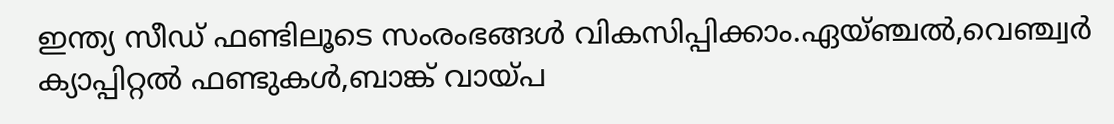ഇന്ത്യ സീഡ് ഫണ്ടിലൂടെ സംരംഭങ്ങൾ വികസിപ്പിക്കാം.ഏയ്ഞ്ചൽ,വെഞ്ച്വർ ക്യാപ്പിറ്റൽ ഫണ്ടുകൾ,ബാങ്ക് വായ്പ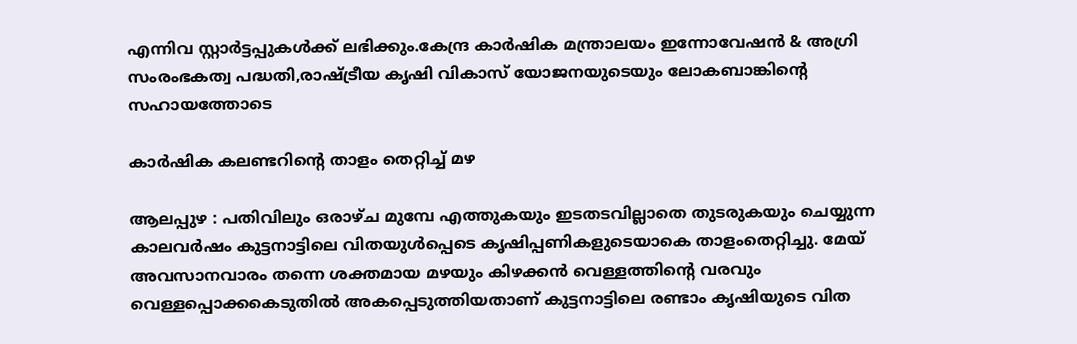എന്നിവ സ്റ്റാർട്ടപ്പുകൾക്ക് ലഭിക്കും.കേന്ദ്ര കാർഷിക മന്ത്രാലയം ഇന്നോവേഷൻ & അഗ്രി സംരംഭകത്വ പദ്ധതി,രാഷ്ട്രീയ കൃഷി വികാസ് യോജനയുടെയും ലോകബാങ്കിന്റെ സഹായത്തോടെ

കാർഷിക കലണ്ടറിന്റെ താളം തെറ്റിച്ച് മഴ

ആലപ്പുഴ : പതിവിലും ഒരാഴ്ച മുമ്പേ എത്തുകയും ഇടതടവില്ലാതെ തുടരുകയും ചെയ്യുന്ന കാലവർഷം കുട്ടനാട്ടിലെ വിതയുൾപ്പെടെ കൃഷിപ്പണികളുടെയാകെ താളംതെറ്റിച്ചു. മേയ് അവസാനവാരം തന്നെ ശക്തമായ മഴയും കിഴക്കൻ വെള്ളത്തിന്റെ വരവും വെള്ളപ്പൊക്കകെടുതിൽ അകപ്പെടുത്തിയതാണ് കുട്ടനാട്ടിലെ രണ്ടാം കൃഷിയുടെ വിത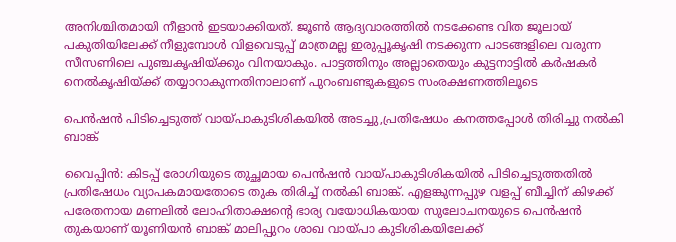അനിശ്ചിതമായി നീളാൻ ഇടയാക്കിയത്. ജൂൺ ആദ്യവാരത്തിൽ നടക്കേണ്ട വിത ജൂലായ് പകുതിയിലേക്ക് നീളുമ്പോൾ വിളവെടുപ്പ് മാത്രമല്ല ഇരുപ്പൂകൃഷി നടക്കുന്ന പാടങ്ങളിലെ വരുന്ന സീസണിലെ പുഞ്ചകൃഷിയ്ക്കും വിനയാകും. പാട്ടത്തിനും അല്ലാതെയും കുട്ടനാട്ടിൽ കർഷകർ നെൽകൃഷിയ്ക്ക് തയ്യാറാകുന്നതിനാലാണ് പുറംബണ്ടുകളുടെ സംരക്ഷണത്തിലൂടെ

പെൻഷൻ പിടിച്ചെടുത്ത് വായ്പാകുടിശികയിൽ അടച്ചു,പ്രതിഷേധം കനത്തപ്പോൾ തിരിച്ചു നൽകി ബാങ്ക്

വൈപ്പിൻ: കിടപ്പ് രോഗിയുടെ തുച്ഛമായ പെൻഷൻ വായ്പാകുടിശികയിൽ പിടിച്ചെടുത്തതിൽ പ്രതിഷേധം വ്യാപകമായതോടെ തുക തിരിച്ച് നൽകി ബാങ്ക്. എളങ്കുന്നപ്പുഴ വളപ്പ് ബീച്ചിന് കിഴക്ക് പരേതനായ മണലിൽ ലോഹിതാക്ഷന്റെ ഭാര്യ വയോധികയായ സുലോചനയുടെ പെൻഷൻ തുകയാണ് യൂണിയൻ ബാങ്ക് മാലിപ്പുറം ശാഖ വായ്പാ കുടിശികയിലേക്ക്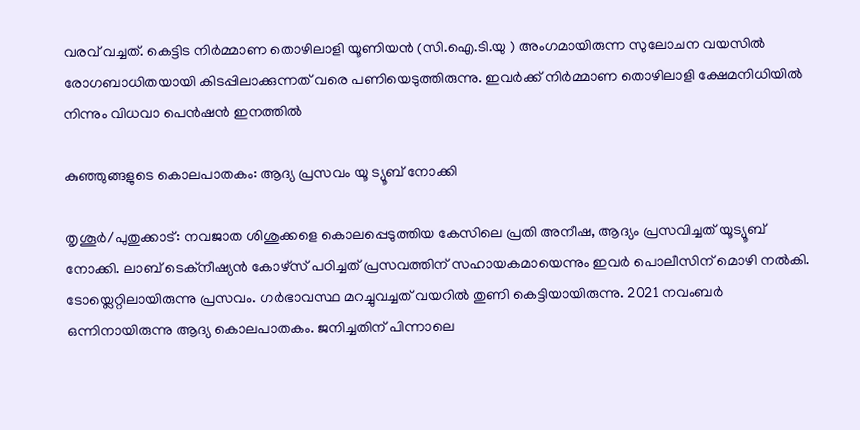വരവ് വച്ചത്. കെട്ടിട നിർമ്മാണ തൊഴിലാളി യൂണിയൻ (സി.ഐ.ടി.യു ) അംഗമായിരുന്ന സുലോചന വയസിൽ രോഗബാധിതയായി കിടപ്പിലാക്കുന്നത് വരെ പണിയെടുത്തിരുന്നു. ഇവർക്ക് നിർമ്മാണ തൊഴിലാളി ക്ഷേമനിധിയിൽ നിന്നും വിധവാ പെൻഷൻ ഇനത്തിൽ

കുഞ്ഞുങ്ങളുടെ കൊലപാതകം: ആദ്യ പ്രസവം യൂ ട്യൂബ് നോക്കി

തൃശൂർ/പുതുക്കാട്: നവജാത ശിശുക്കളെ കൊലപ്പെടുത്തിയ കേസിലെ പ്രതി അനീഷ, ആദ്യം പ്രസവിച്ചത് യൂട്യൂബ് നോക്കി. ലാബ് ടെക്‌നീഷ്യൻ കോഴ്‌സ് പഠിച്ചത് പ്രസവത്തിന് സഹായകമായെന്നും ഇവർ പൊലീസിന് മൊഴി നൽകി. ടോയ്ലെറ്റിലായിരുന്നു പ്രസവം. ഗർഭാവസ്ഥ മറച്ചുവച്ചത് വയറിൽ തുണി കെട്ടിയായിരുന്നു. 2021 നവംബർ ഒന്നിനായിരുന്നു ആദ്യ കൊലപാതകം. ജനിച്ചതിന് പിന്നാലെ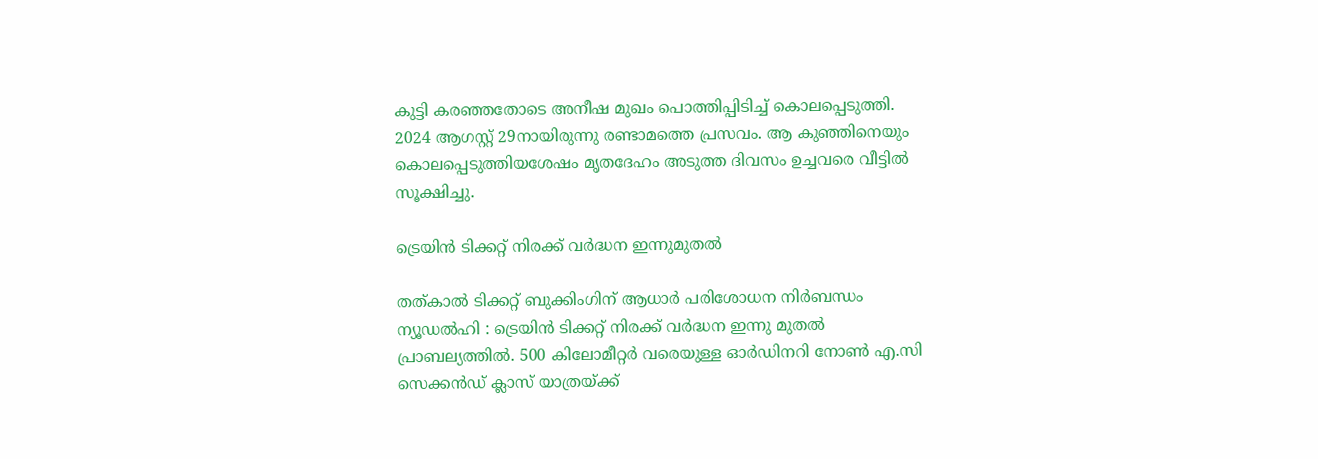കുട്ടി കരഞ്ഞതോടെ അനീഷ മുഖം പൊത്തിപ്പിടിച്ച് കൊലപ്പെടുത്തി. 2024 ആഗസ്റ്റ് 29നായിരുന്നു രണ്ടാമത്തെ പ്രസവം. ആ കുഞ്ഞിനെയും കൊലപ്പെടുത്തിയശേഷം മൃതദേഹം അടുത്ത ദിവസം ഉച്ചവരെ വീട്ടിൽ സൂക്ഷിച്ചു.

ട്രെയിൻ ടിക്കറ്റ് നിരക്ക് വർദ്ധന ഇന്നുമുതൽ

തത്കാൽ ടിക്കറ്റ് ബുക്കിംഗിന് ആധാർ പരിശോധന നിർബന്ധം ന്യൂഡൽഹി : ട്രെയിൻ ടിക്കറ്റ് നിരക്ക് വർദ്ധന ഇന്നു മുതൽ പ്രാബല്യത്തിൽ. 500 കിലോമീറ്റർ വരെയുള്ള ഓർഡിനറി നോൺ എ.സി സെക്കൻഡ് ക്ലാസ് യാത്രയ്‌ക്ക്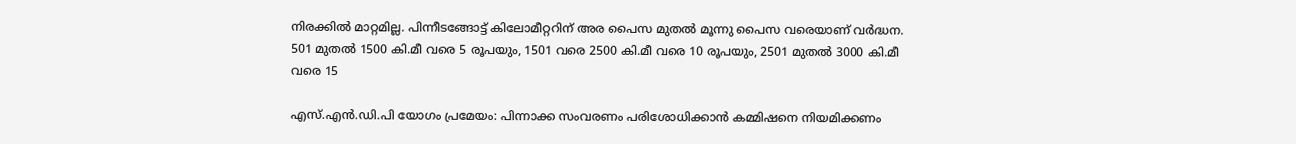നിരക്കിൽ മാറ്റമില്ല. പിന്നീടങ്ങോട്ട് കിലോമീറ്ററിന് അര പൈസ മുതൽ മൂന്നു പൈസ വരെയാണ് വർദ്ധന. 501 മുതൽ 1500 കി.മീ വരെ 5 രൂപയും, 1501 വരെ 2500 കി.മീ വരെ 10 രൂപയും, 2501 മുതൽ 3000 കി.മീ വരെ 15

എസ്.എൻ.ഡി.പി യോഗം പ്രമേയം: പിന്നാക്ക സംവരണം പരിശോധിക്കാൻ കമ്മിഷനെ നിയമിക്കണം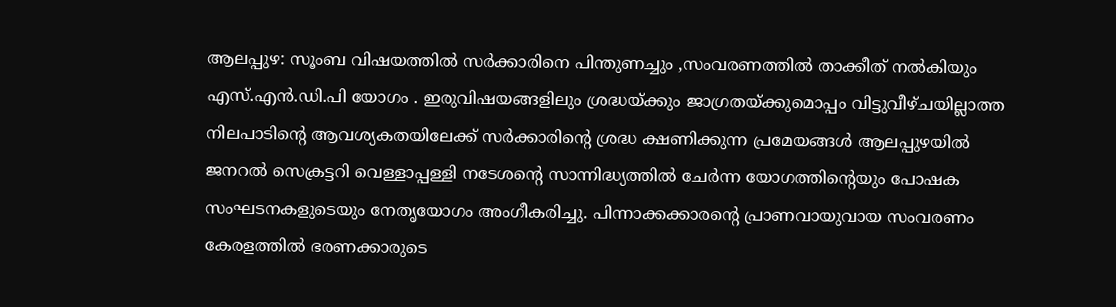ആലപ്പുഴ: സൂംബ വിഷയത്തിൽ സർക്കാരിനെ പിന്തുണച്ചും ,സംവരണത്തിൽ താക്കീത് നൽകിയും എസ്.എൻ.ഡി.പി യോഗം . ഇരുവിഷയങ്ങളിലും ശ്രദ്ധയ്ക്കും ജാഗ്രതയ്ക്കുമൊപ്പം വിട്ടുവീഴ്ചയില്ലാത്ത നിലപാടിന്റെ ആവശ്യകതയിലേക്ക് സർക്കാരിന്റെ ശ്രദ്ധ ക്ഷണിക്കുന്ന പ്രമേയങ്ങൾ ആലപ്പുഴയിൽ ജനറൽ സെക്രട്ടറി വെള്ളാപ്പള്ളി നടേശന്റെ സാന്നിദ്ധ്യത്തിൽ ചേർന്ന യോഗത്തിന്റെയും പോഷക സംഘടനകളുടെയും നേതൃയോഗം അംഗീകരിച്ചു. പിന്നാക്കക്കാരന്റെ പ്രാണവായുവായ സംവരണം കേരളത്തിൽ ഭരണക്കാരുടെ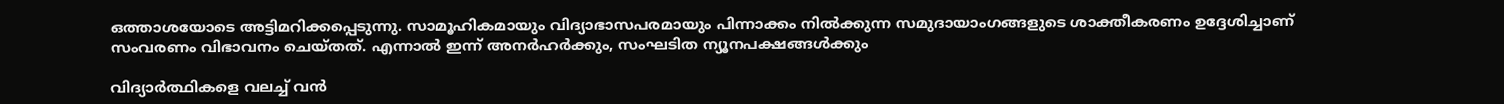ഒത്താശയോടെ അട്ടിമറിക്കപ്പെടുന്നു. സാമൂഹികമായും വിദ്യാഭാസപരമായും പിന്നാക്കം നിൽക്കുന്ന സമുദായാംഗങ്ങളുടെ ശാക്തീകരണം ഉദ്ദേശിച്ചാണ് സംവരണം വിഭാവനം ചെയ്തത്. എന്നാൽ ഇന്ന് അനർഹർക്കും, സംഘടിത ന്യൂനപക്ഷങ്ങൾക്കും

വിദ്യാർത്ഥികളെ വലച്ച് വൻ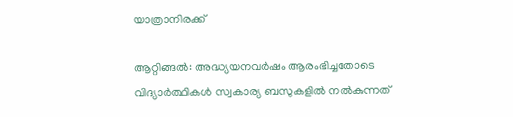യാത്രാനിരക്ക്

ആറ്റിങ്ങൽ: അദ്ധ്യയനവർഷം ആരംഭിച്ചതോടെ വിദ്യാർത്ഥികൾ സ്വകാര്യ ബസുകളിൽ നൽകുന്നത്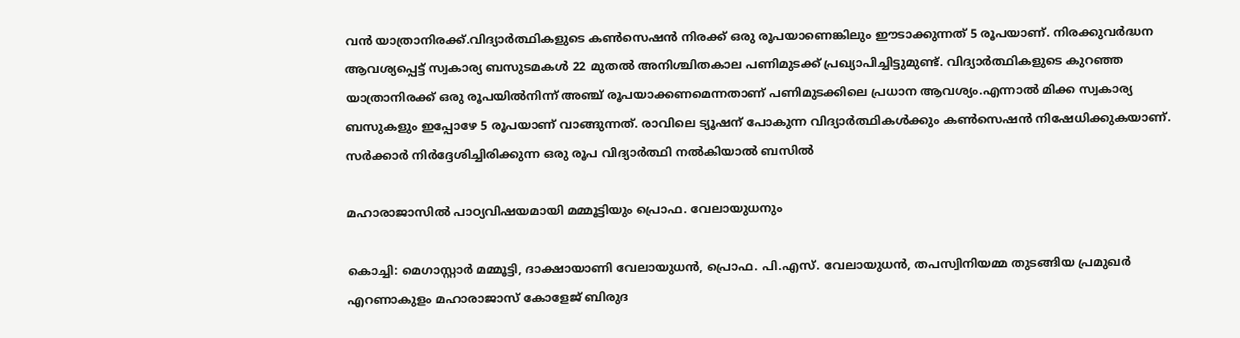വൻ യാത്രാനിരക്ക്.വിദ്യാർത്ഥികളുടെ കൺസെഷൻ നിരക്ക് ഒരു രൂപയാണെങ്കിലും ഈടാക്കുന്നത് 5 രൂപയാണ്. നിരക്കുവർദ്ധന ആവശ്യപ്പെട്ട് സ്വകാര്യ ബസുടമകൾ 22 മുതൽ അനിശ്ചിതകാല പണിമുടക്ക് പ്രഖ്യാപിച്ചിട്ടുമുണ്ട്. വിദ്യാർത്ഥികളുടെ കുറഞ്ഞ യാത്രാനിരക്ക് ഒരു രൂപയിൽനിന്ന് അഞ്ച് രൂപയാക്കണമെന്നതാണ് പണിമുടക്കിലെ പ്രധാന ആവശ്യം.എന്നാൽ മിക്ക സ്വകാര്യ ബസുകളും ഇപ്പോഴേ 5 രൂപയാണ് വാങ്ങുന്നത്. രാവിലെ ട്യൂഷന് പോകുന്ന വിദ്യാർത്ഥികൾക്കും കൺസെഷൻ നിഷേധിക്കുകയാണ്. സർക്കാർ നിർദ്ദേശിച്ചിരിക്കുന്ന ഒരു രൂപ വിദ്യാർത്ഥി നൽകിയാൽ ബസിൽ

മഹാരാജാസിൽ പാഠ്യവിഷയമായി മമ്മൂട്ടിയും പ്രൊഫ. വേലായുധനും

കൊച്ചി: മെഗാസ്റ്റാർ മമ്മൂട്ടി, ദാക്ഷായാണി വേലായുധൻ, പ്രൊഫ. പി.എസ്. വേലായുധൻ, തപസ്വിനിയമ്മ തുടങ്ങിയ പ്രമുഖർ എറണാകുളം മഹാരാജാസ് കോളേജ് ബിരുദ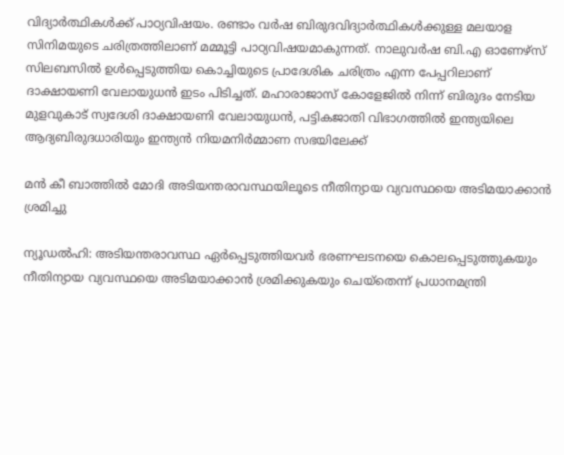വിദ്യാർത്ഥികൾക്ക് പാഠ്യവിഷയം. രണ്ടാം വർഷ ബിരുദവിദ്യാർത്ഥികൾക്കുള്ള മലയാള സിനിമയുടെ ചരിത്രത്തിലാണ് മമ്മൂട്ടി പാഠ്യവിഷയമാകുന്നത്. നാലുവർഷ ബി.എ ഓണേഴ്സ് സിലബസിൽ ഉൾപ്പെടുത്തിയ കൊച്ചിയുടെ പ്രാദേശിക ചരിത്രം എന്ന പേപ്പറിലാണ് ദാക്ഷായണി വേലായുധൻ ഇടം പിടിച്ചത്. മഹാരാജാസ് കോളേജിൽ നിന്ന് ബിരുദം നേടിയ മുളവുകാട് സ്വദേശി ദാക്ഷായണി വേലായുധൻ, പട്ടികജാതി വിഭാഗത്തിൽ ഇന്ത്യയിലെ ആദ്യബിരുദധാരിയും ഇന്ത്യൻ നിയമനിർമ്മാണ സഭയിലേക്ക്

മൻ കീ ബാത്തിൽ മോദി അടിയന്തരാവസ്ഥയിലൂടെ നീതിന്യായ വ്യവസ്ഥയെ അടിമയാക്കാൻ ശ്രമിച്ചു

ന്യൂഡൽഹി: അടിയന്തരാവസ്ഥ ഏർപ്പെടുത്തിയവർ ഭരണഘടനയെ കൊലപ്പെടുത്തുകയും നീതിന്യായ വ്യവസ്ഥയെ അടിമയാക്കാൻ ശ്രമിക്കുകയും ചെയ്‌തെന്ന് പ്രധാനമന്ത്രി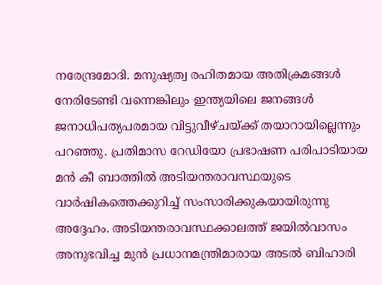നരേന്ദ്രമോദി. മനുഷ്യത്വ രഹിതമായ അതിക്രമങ്ങൾ നേരിടേണ്ടി വന്നെങ്കിലും ഇന്ത്യയിലെ ജനങ്ങൾ ജനാധിപത്യപരമായ വിട്ടുവീഴ്‌ചയ്‌ക്ക് തയാറായില്ലെന്നും പറഞ്ഞു. പ്രതിമാസ റേഡിയോ പ്രഭാഷണ പരിപാടിയായ മൻ കീ ബാത്തിൽ അടിയന്തരാവസ്ഥയുടെ വാർഷികത്തെക്കുറിച്ച് സംസാരിക്കുകയായിരുന്നു അദ്ദേഹം. അടിയന്തരാവസ്ഥക്കാലത്ത് ജയിൽവാസം അനുഭവിച്ച മുൻ പ്രധാനമന്ത്രിമാരായ അടൽ ബിഹാരി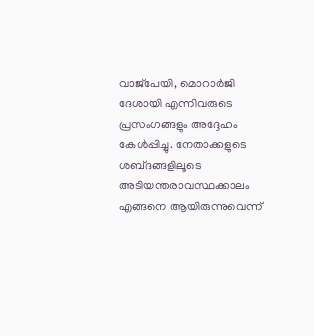വാജ്‌പേയി, മൊറാർജി ദേശായി എന്നിവരുടെ പ്രസംഗങ്ങളും അദ്ദേഹം കേൾപ്പിച്ചു. നേതാക്കളുടെ ശബ്‌ദങ്ങളിലൂടെ അടിയന്തരാവസ്ഥക്കാലം എങ്ങനെ ആയിരുന്നുവെന്ന്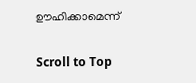ഊഹിക്കാമെന്ന്

Scroll to Top